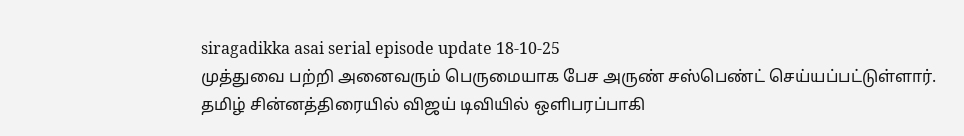siragadikka asai serial episode update 18-10-25
முத்துவை பற்றி அனைவரும் பெருமையாக பேச அருண் சஸ்பெண்ட் செய்யப்பட்டுள்ளார்.
தமிழ் சின்னத்திரையில் விஜய் டிவியில் ஒளிபரப்பாகி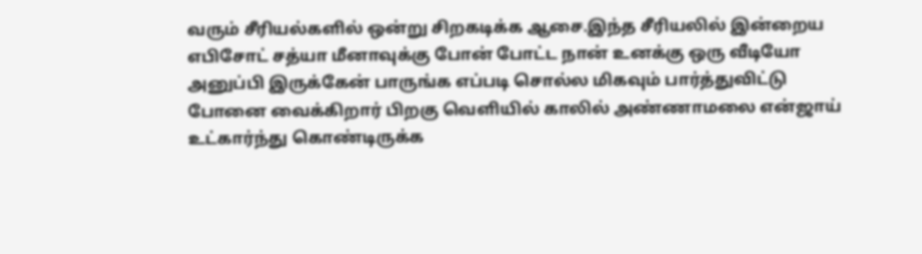வரும் சீரியல்களில் ஒன்று சிறகடிக்க ஆசை.இந்த சீரியலில் இன்றைய எபிசோட் சத்யா மீனாவுக்கு போன் போட்ட நான் உனக்கு ஒரு வீடியோ அனுப்பி இருக்கேன் பாருங்க எப்படி சொல்ல மிகவும் பார்த்துவிட்டு போனை வைக்கிறார் பிறகு வெளியில் காலில் அண்ணாமலை என்ஜாய் உட்கார்ந்து கொண்டிருக்க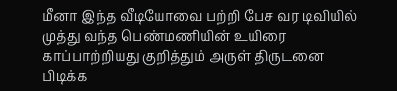மீனா இந்த வீடியோவை பற்றி பேச வர டிவியில் முத்து வந்த பெண்மணியின் உயிரை காப்பாற்றியது குறித்தும் அருள் திருடனை பிடிக்க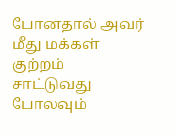போனதால் அவர் மீது மக்கள் குற்றம் சாட்டுவது போலவும்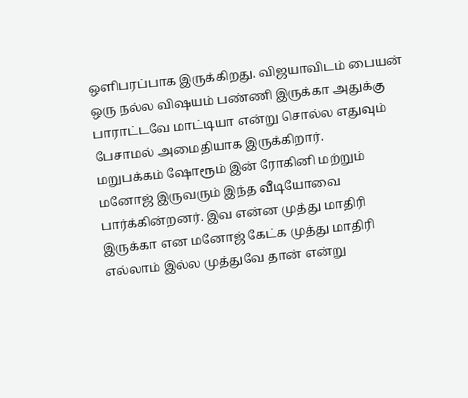ஒளிபரப்பாக இருக்கிறது. விஜயாவிடம் பையன் ஒரு நல்ல விஷயம் பண்ணி இருக்கா அதுக்கு பாராட்டவே மாட்டியா என்று சொல்ல எதுவும் பேசாமல் அமைதியாக இருக்கிறார்.
மறுபக்கம் ஷோரூம் இன் ரோகினி மற்றும் மனோஜ் இருவரும் இந்த வீடியோவை பார்க்கின்றனர். இவ என்ன முத்து மாதிரி இருக்கா என மனோஜ் கேட்க முத்து மாதிரி எல்லாம் இல்ல முத்துவே தான் என்று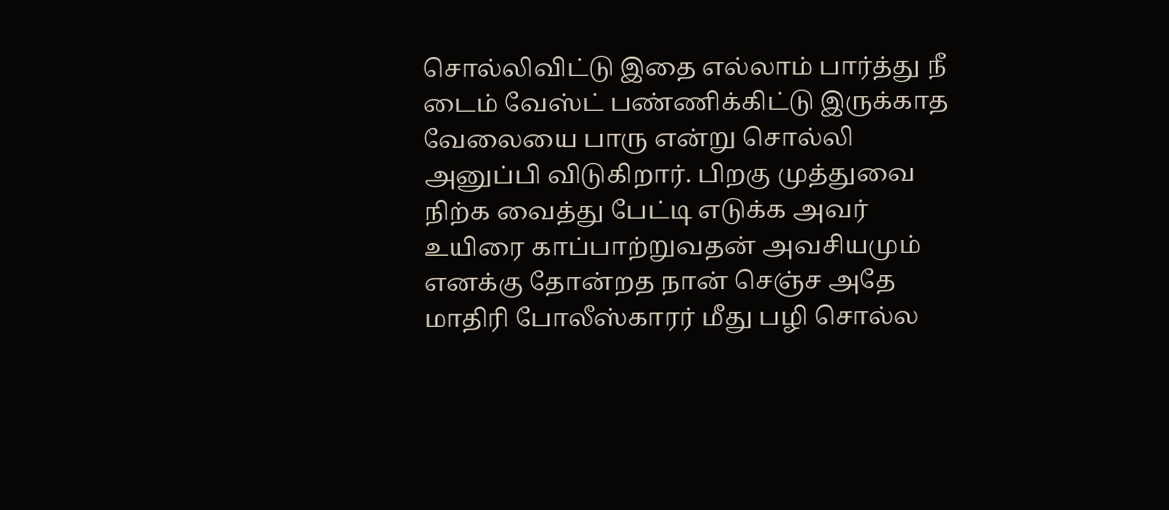சொல்லிவிட்டு இதை எல்லாம் பார்த்து நீ டைம் வேஸ்ட் பண்ணிக்கிட்டு இருக்காத வேலையை பாரு என்று சொல்லி அனுப்பி விடுகிறார். பிறகு முத்துவை நிற்க வைத்து பேட்டி எடுக்க அவர் உயிரை காப்பாற்றுவதன் அவசியமும் எனக்கு தோன்றத நான் செஞ்ச அதே மாதிரி போலீஸ்காரர் மீது பழி சொல்ல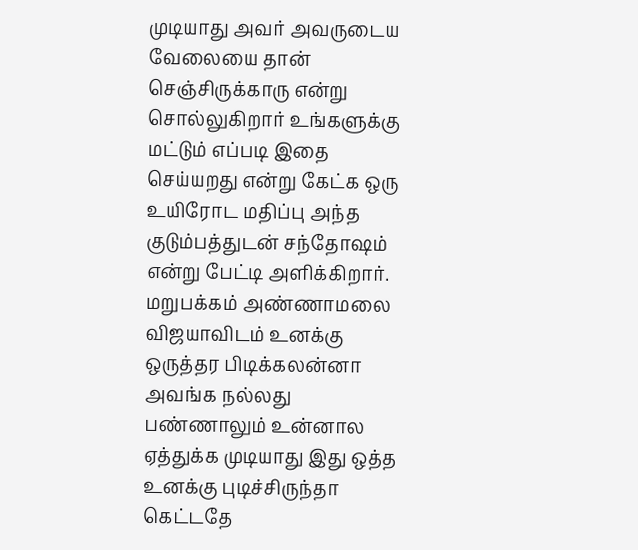முடியாது அவர் அவருடைய வேலையை தான் செஞ்சிருக்காரு என்று சொல்லுகிறார் உங்களுக்கு மட்டும் எப்படி இதை செய்யறது என்று கேட்க ஒரு உயிரோட மதிப்பு அந்த குடும்பத்துடன் சந்தோஷம் என்று பேட்டி அளிக்கிறார். மறுபக்கம் அண்ணாமலை விஜயாவிடம் உனக்கு ஒருத்தர பிடிக்கலன்னா அவங்க நல்லது பண்ணாலும் உன்னால ஏத்துக்க முடியாது இது ஒத்த உனக்கு புடிச்சிருந்தா கெட்டதே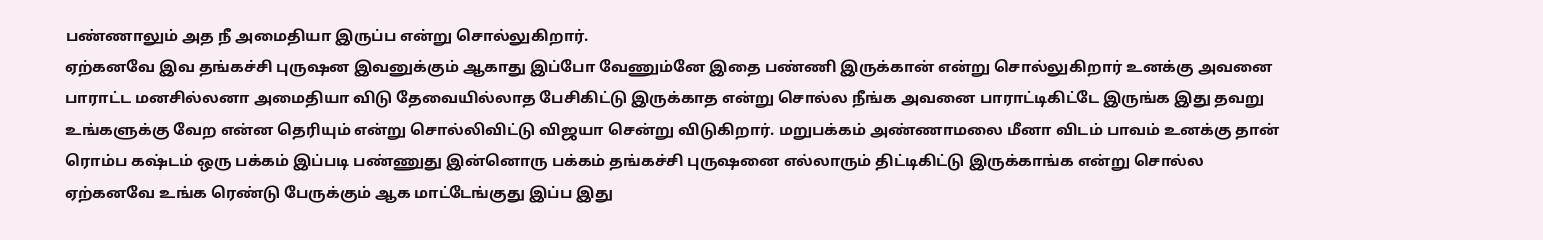பண்ணாலும் அத நீ அமைதியா இருப்ப என்று சொல்லுகிறார்.
ஏற்கனவே இவ தங்கச்சி புருஷன இவனுக்கும் ஆகாது இப்போ வேணும்னே இதை பண்ணி இருக்கான் என்று சொல்லுகிறார் உனக்கு அவனை பாராட்ட மனசில்லனா அமைதியா விடு தேவையில்லாத பேசிகிட்டு இருக்காத என்று சொல்ல நீங்க அவனை பாராட்டிகிட்டே இருங்க இது தவறு உங்களுக்கு வேற என்ன தெரியும் என்று சொல்லிவிட்டு விஜயா சென்று விடுகிறார். மறுபக்கம் அண்ணாமலை மீனா விடம் பாவம் உனக்கு தான் ரொம்ப கஷ்டம் ஒரு பக்கம் இப்படி பண்ணுது இன்னொரு பக்கம் தங்கச்சி புருஷனை எல்லாரும் திட்டிகிட்டு இருக்காங்க என்று சொல்ல ஏற்கனவே உங்க ரெண்டு பேருக்கும் ஆக மாட்டேங்குது இப்ப இது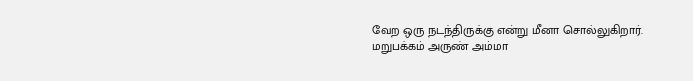வேற ஒரு நடந்திருக்கு என்று மீனா சொல்லுகிறார். மறுபக்கம் அருண் அம்மா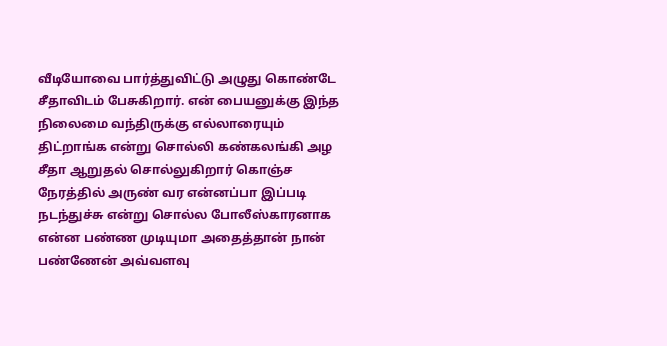வீடியோவை பார்த்துவிட்டு அழுது கொண்டே சீதாவிடம் பேசுகிறார். என் பையனுக்கு இந்த நிலைமை வந்திருக்கு எல்லாரையும் திட்றாங்க என்று சொல்லி கண்கலங்கி அழ சீதா ஆறுதல் சொல்லுகிறார் கொஞ்ச நேரத்தில் அருண் வர என்னப்பா இப்படி நடந்துச்சு என்று சொல்ல போலீஸ்காரனாக என்ன பண்ண முடியுமா அதைத்தான் நான் பண்ணேன் அவ்வளவு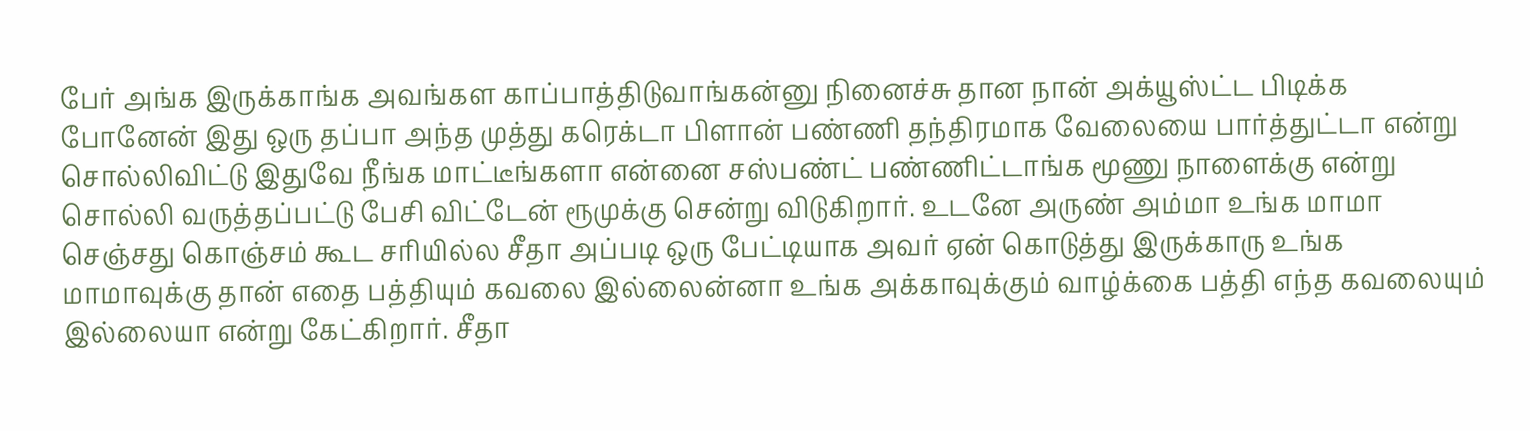பேர் அங்க இருக்காங்க அவங்கள காப்பாத்திடுவாங்கன்னு நினைச்சு தான நான் அக்யூஸ்ட்ட பிடிக்க போனேன் இது ஒரு தப்பா அந்த முத்து கரெக்டா பிளான் பண்ணி தந்திரமாக வேலையை பார்த்துட்டா என்று சொல்லிவிட்டு இதுவே நீங்க மாட்டீங்களா என்னை சஸ்பண்ட் பண்ணிட்டாங்க மூணு நாளைக்கு என்று சொல்லி வருத்தப்பட்டு பேசி விட்டேன் ரூமுக்கு சென்று விடுகிறார். உடனே அருண் அம்மா உங்க மாமா செஞ்சது கொஞ்சம் கூட சரியில்ல சீதா அப்படி ஒரு பேட்டியாக அவர் ஏன் கொடுத்து இருக்காரு உங்க மாமாவுக்கு தான் எதை பத்தியும் கவலை இல்லைன்னா உங்க அக்காவுக்கும் வாழ்க்கை பத்தி எந்த கவலையும் இல்லையா என்று கேட்கிறார். சீதா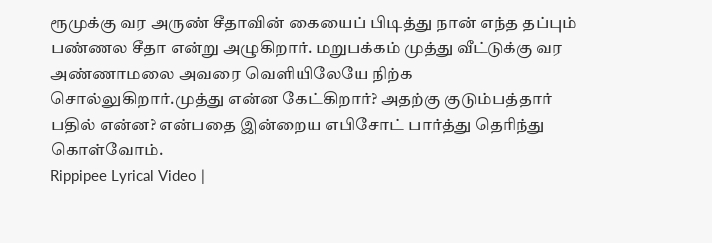ரூமுக்கு வர அருண் சீதாவின் கையைப் பிடித்து நான் எந்த தப்பும் பண்ணல சீதா என்று அழுகிறார். மறுபக்கம் முத்து வீட்டுக்கு வர அண்ணாமலை அவரை வெளியிலேயே நிற்க சொல்லுகிறார்.முத்து என்ன கேட்கிறார்? அதற்கு குடும்பத்தார் பதில் என்ன? என்பதை இன்றைய எபிசோட் பார்த்து தெரிந்து கொள்வோம்.
Rippipee Lyrical Video |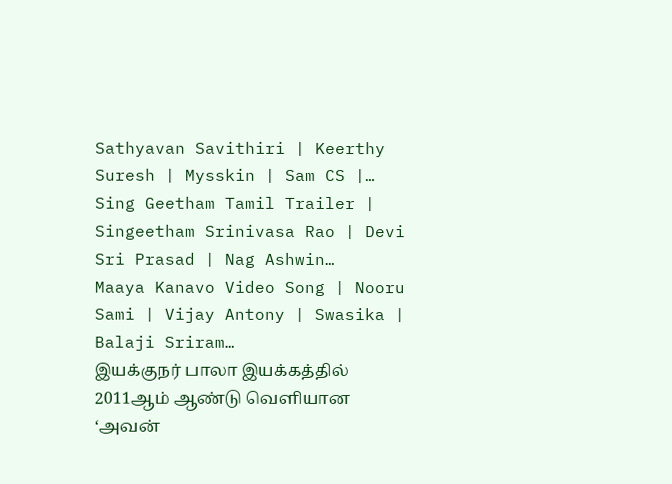Sathyavan Savithiri | Keerthy Suresh | Mysskin | Sam CS |…
Sing Geetham Tamil Trailer | Singeetham Srinivasa Rao | Devi Sri Prasad | Nag Ashwin…
Maaya Kanavo Video Song | Nooru Sami | Vijay Antony | Swasika | Balaji Sriram…
இயக்குநர் பாலா இயக்கத்தில் 2011ஆம் ஆண்டு வெளியான ‘அவன்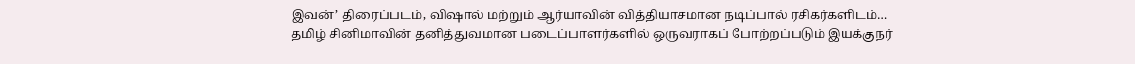இவன்’ திரைப்படம், விஷால் மற்றும் ஆர்யாவின் வித்தியாசமான நடிப்பால் ரசிகர்களிடம்…
தமிழ் சினிமாவின் தனித்துவமான படைப்பாளர்களில் ஒருவராகப் போற்றப்படும் இயக்குநர்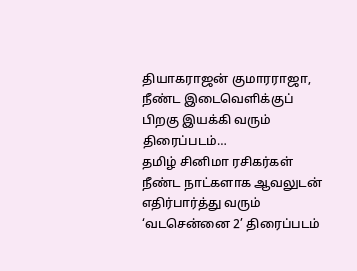தியாகராஜன் குமாரராஜா, நீண்ட இடைவெளிக்குப் பிறகு இயக்கி வரும் திரைப்படம்…
தமிழ் சினிமா ரசிகர்கள் நீண்ட நாட்களாக ஆவலுடன் எதிர்பார்த்து வரும் ‘வடசென்னை 2’ திரைப்படம்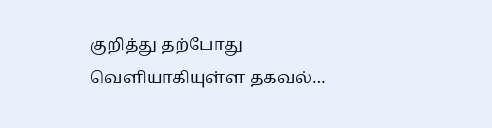குறித்து தற்போது வெளியாகியுள்ள தகவல்…